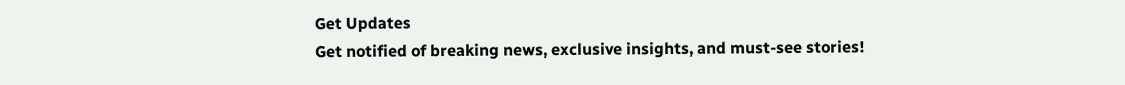Get Updates
Get notified of breaking news, exclusive insights, and must-see stories!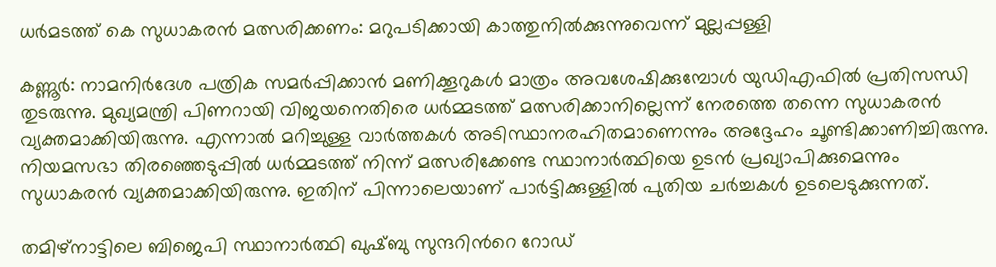ധര്‍മടത്ത് കെ സുധാകരന്‍ മത്സരിക്കണം: മറുപടിക്കായി കാത്തുനില്‍ക്കുന്നുവെന്ന് മുല്ലപ്പള്ളി

കണ്ണൂർ: നാമനിർദേശ പത്രിക സമർപ്പിക്കാൻ മണിക്കൂറുകൾ മാത്രം അവശേഷിക്കുമ്പോൾ യുഡിഎഫിൽ പ്രതിസന്ധി തുടരുന്നു. മുഖ്യമന്ത്രി പിണറായി വിജയനെതിരെ ധർമ്മടത്ത് മത്സരിക്കാനില്ലെന്ന് നേരത്തെ തന്നെ സുധാകരൻ വ്യക്തമാക്കിയിരുന്നു. എന്നാൽ മറിച്ചുള്ള വാർത്തകൾ അടിസ്ഥാനരഹിതമാണെന്നും അദ്ദേഹം ചൂണ്ടിക്കാണിച്ചിരുന്നു. നിയമസഭാ തിരഞ്ഞെടുപ്പിൽ ധർമ്മടത്ത് നിന്ന് മത്സരിക്കേണ്ട സ്ഥാനാർത്ഥിയെ ഉടൻ പ്രഖ്യാപിക്കുമെന്നും സുധാകരൻ വ്യക്തമാക്കിയിരുന്നു. ഇതിന് പിന്നാലെയാണ് പാർട്ടിക്കുള്ളിൽ പുതിയ ചർച്ചകൾ ഉടലെടുക്കുന്നത്.

തമിഴ്നാട്ടിലെ ബിജെപി സ്ഥാനാര്‍ത്ഥി ഖുഷ്ബു സുന്ദറിന്‍റെ റോഡ്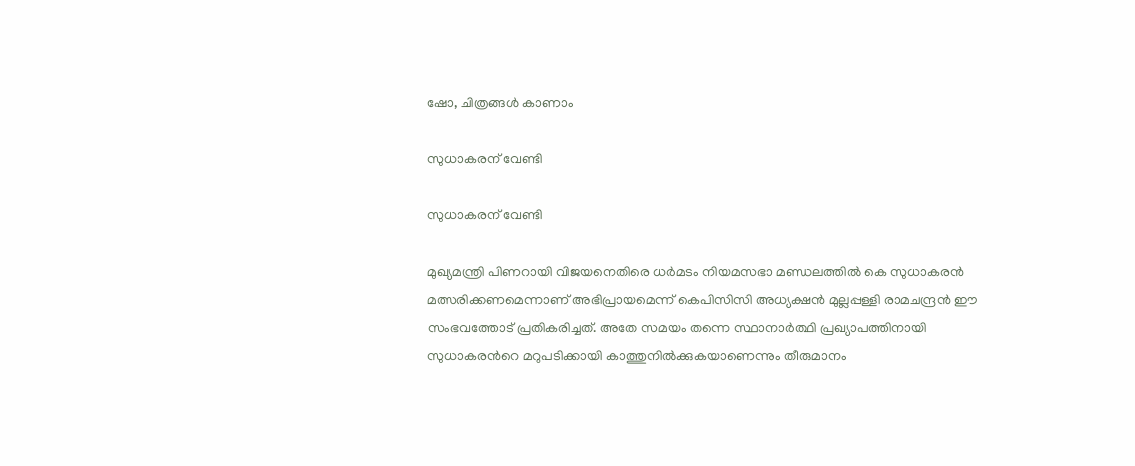ഷോ, ചിത്രങ്ങള്‍ കാണാം

സുധാകരന് വേണ്ടി

സുധാകരന് വേണ്ടി

മുഖ്യമന്ത്രി പിണറായി വിജയനെതിരെ ധർമടം നിയമസഭാ മണ്ഡലത്തിൽ കെ സുധാകരന്‍ മത്സരിക്കണമെന്നാണ് അഭിപ്രായമെന്ന് കെപിസിസി അധ്യക്ഷന്‍ മുല്ലപ്പള്ളി രാമചന്ദ്രൻ ഈ സംഭവത്തോട് പ്രതികരിച്ചത്. അതേ സമയം തന്നെ സ്ഥാനാർത്ഥി പ്രഖ്യാപത്തിനായി സുധാകരന്‍റെ മറുപടിക്കായി കാത്തുനില്‍ക്കുകയാണെന്നും തീരുമാനം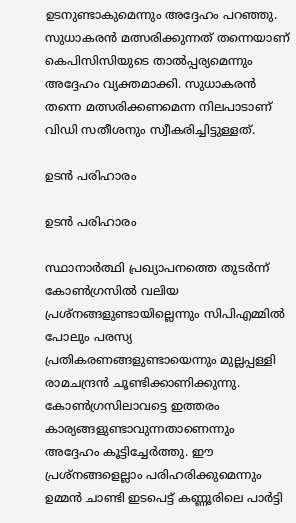ഉടനുണ്ടാകുമെന്നും അദ്ദേഹം പറഞ്ഞു. സുധാകരൻ മത്സരിക്കുന്നത് തന്നെയാണ് കെപിസിസിയുടെ താൽപ്പര്യമെന്നും അദ്ദേഹം വ്യക്തമാക്കി. സുധാകരൻ തന്നെ മത്സരിക്കണമെന്ന നിലപാടാണ് വിഡി സതീശനും സ്വീകരിച്ചിട്ടുള്ളത്.

ഉടൻ പരിഹാരം

ഉടൻ പരിഹാരം

സ്ഥാനാർത്ഥി പ്രഖ്യാപനത്തെ തുടർന്ന് കോൺഗ്രസിൽ വലിയ പ്രശ്നങ്ങളുണ്ടായില്ലെന്നും സിപിഎമ്മിൽ പോലും പരസ്യ പ്രതികരണങ്ങളുണ്ടായെന്നും മുല്ലപ്പള്ളി രാമചന്ദ്രൻ ചൂണ്ടിക്കാണിക്കുന്നു. കോൺഗ്രസിലാവട്ടെ ഇത്തരം കാര്യങ്ങളുണ്ടാവുന്നതാണെന്നും അദ്ദേഹം കൂട്ടിച്ചേർത്തു. ഈ പ്രശ്നങ്ങളെല്ലാം പരിഹരിക്കുമെന്നും ഉമ്മൻ ചാണ്ടി ഇടപെട്ട് കണ്ണൂരിലെ പാർട്ടി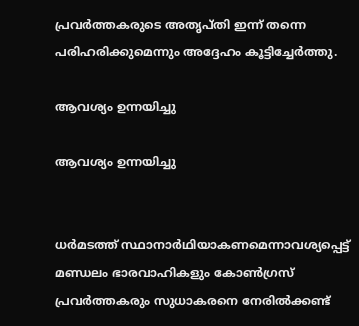പ്രവർത്തകരുടെ അതൃപ്തി ഇന്ന് തന്നെ പരിഹരിക്കുമെന്നും അദ്ദേഹം കൂട്ടിച്ചേർത്തു.

ആവശ്യം ഉന്നയിച്ചു

ആവശ്യം ഉന്നയിച്ചു


ധര്‍മടത്ത് സ്ഥാനാര്‍ഥിയാകണമെന്നാവശ്യപ്പെട്ട് മണ്ഡലം ഭാരവാഹികളും കോൺഗ്രസ് പ്രവർത്തകരും സുധാകരനെ നേരിൽക്കണ്ട്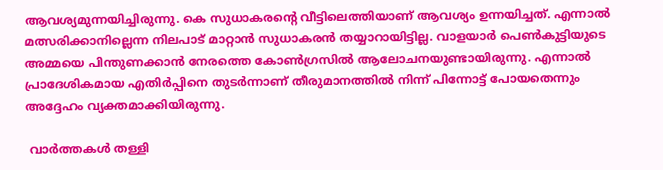ആവശ്യമുന്നയിച്ചിരുന്നു. കെ സുധാകരന്റെ വീട്ടിലെത്തിയാണ് ആവശ്യം ഉന്നയിച്ചത്. എന്നാൽ മത്സരിക്കാനില്ലെന്ന നിലപാട് മാറ്റാൻ സുധാകരൻ തയ്യാറായിട്ടില്ല. വാളയാര്‍ പെണ്‍കുട്ടിയുടെ അമ്മയെ പിന്തുണക്കാന്‍ നേരത്തെ കോണ്‍ഗ്രസില്‍ ആലോചനയുണ്ടായിരുന്നു. എന്നാല്‍ പ്രാദേശികമായ എതിര്‍പ്പിനെ തുടര്‍ന്നാണ് തീരുമാനത്തിൽ നിന്ന് പിന്നോട്ട് പോയതെന്നും അദ്ദേഹം വ്യക്തമാക്കിയിരുന്നു.

 വാർത്തകൾ തള്ളി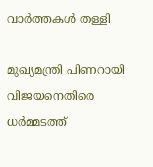വാർത്തകൾ തള്ളി

മുഖ്യമന്ത്രി പിണറായി വിജയനെതിരെ ധർമ്മടത്ത്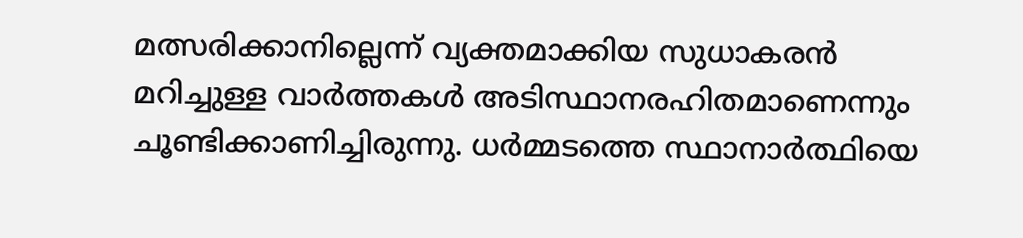മത്സരിക്കാനില്ലെന്ന് വ്യക്തമാക്കിയ സുധാകരൻ മറിച്ചുള്ള വാർത്തകൾ അടിസ്ഥാനരഹിതമാണെന്നും ചൂണ്ടിക്കാണിച്ചിരുന്നു. ധർമ്മടത്തെ സ്ഥാനാർത്ഥിയെ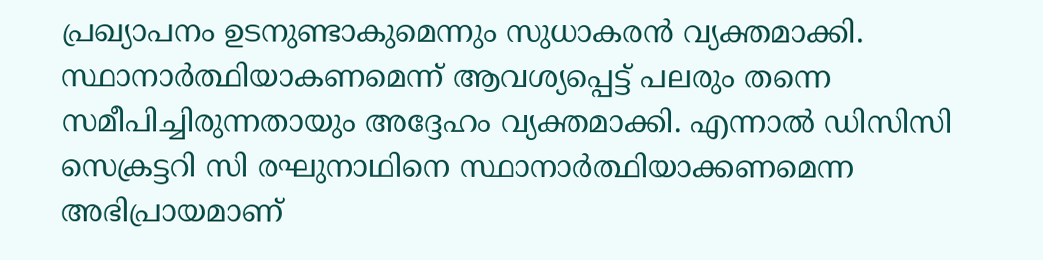പ്രഖ്യാപനം ഉടനുണ്ടാകുമെന്നും സുധാകരൻ വ്യക്തമാക്കി. സ്ഥാനാര്‍ത്ഥിയാകണമെന്ന് ആവശ്യപ്പെട്ട് പലരും തന്നെ സമീപിച്ചിരുന്നതായും അദ്ദേഹം വ്യക്തമാക്കി. എന്നാൽ ഡിസിസി സെക്രട്ടറി സി രഘുനാഥിനെ സ്ഥാനാര്‍ത്ഥിയാക്കണമെന്ന അഭിപ്രായമാണ്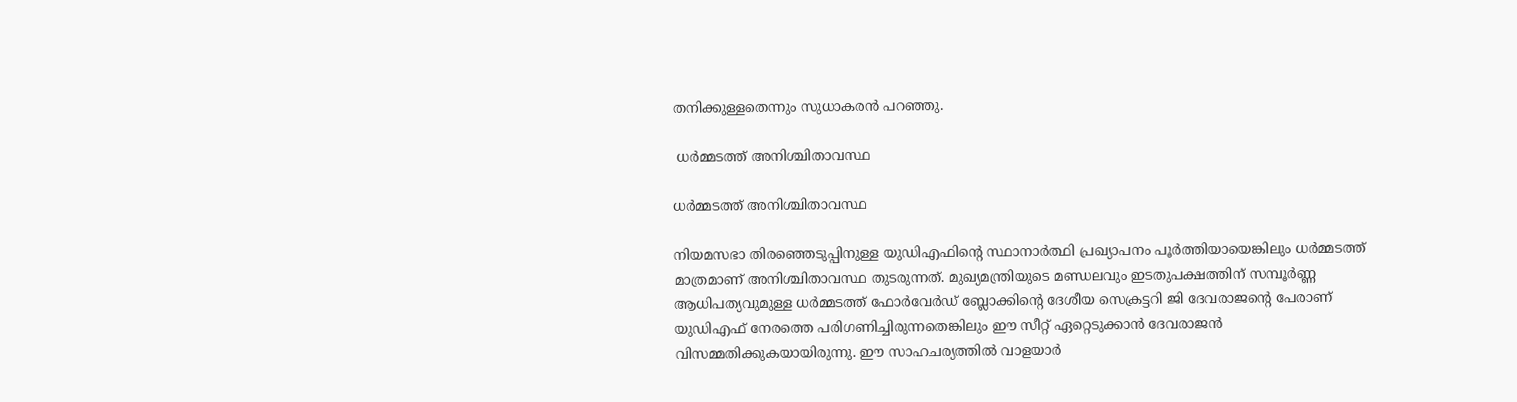തനിക്കുള്ളതെന്നും സുധാകരൻ പറഞ്ഞു.

 ധർമ്മടത്ത് അനിശ്ചിതാവസ്ഥ

ധർമ്മടത്ത് അനിശ്ചിതാവസ്ഥ

നിയമസഭാ തിരഞ്ഞെടുപ്പിനുള്ള യുഡിഎഫിന്റെ സ്ഥാനാർത്ഥി പ്രഖ്യാപനം പൂർത്തിയായെങ്കിലും ധർമ്മടത്ത് മാത്രമാണ് അനിശ്ചിതാവസ്ഥ തുടരുന്നത്. മുഖ്യമന്ത്രിയുടെ മണ്ഡലവും ഇടതുപക്ഷത്തിന് സമ്പൂർണ്ണ ആധിപത്യവുമുള്ള ധർമ്മടത്ത് ഫോർവേർഡ് ബ്ലോക്കിന്റെ ദേശീയ സെക്രട്ടറി ജി ദേവരാജന്‍റെ പേരാണ് യുഡിഎഫ് നേരത്തെ പരിഗണിച്ചിരുന്നതെങ്കിലും ഈ സീറ്റ് ഏറ്റെടുക്കാൻ ദേവരാജൻ വിസമ്മതിക്കുകയായിരുന്നു. ഈ സാഹചര്യത്തിൽ വാളയാർ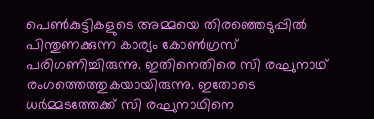പെൺകുട്ടികളുടെ അമ്മയെ തിരഞ്ഞെടുപ്പിൽ പിന്തുണക്കുന്ന കാര്യം കോൺഗ്രസ് പരിഗണിച്ചിരുന്നു. ഇതിനെതിരെ സി രഘുനാഥ് രംഗത്തെത്തുകയായിരുന്നു. ഇതോടെ ധർമ്മടത്തേക്ക് സി രഘുനാഥിനെ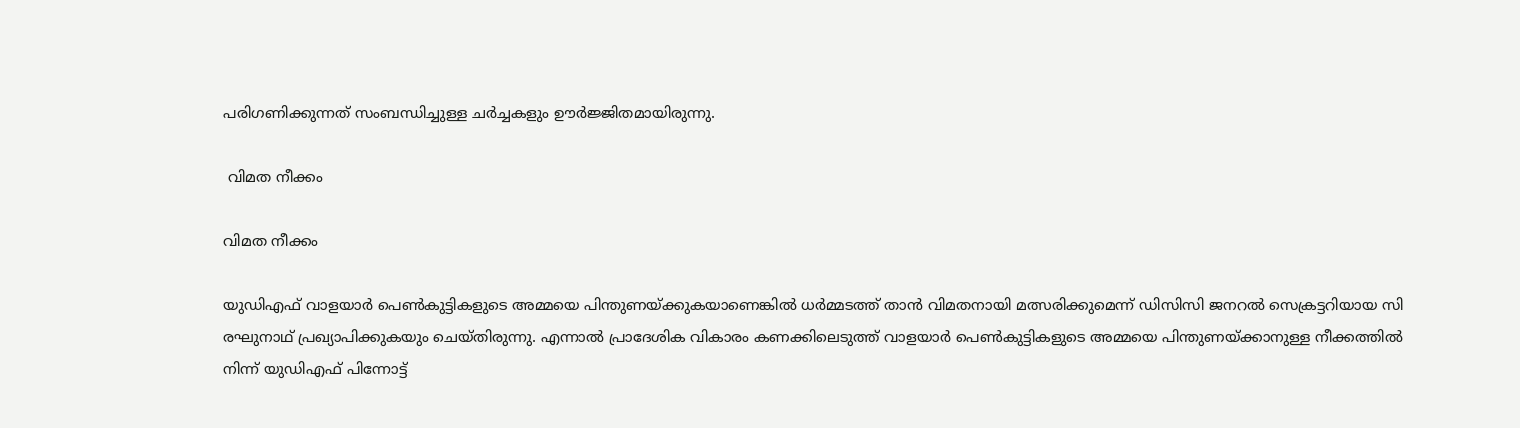പരിഗണിക്കുന്നത് സംബന്ധിച്ചുള്ള ചർച്ചകളും ഊർജ്ജിതമായിരുന്നു.

 വിമത നീക്കം

വിമത നീക്കം

യുഡിഎഫ് വാളയാർ പെൺകുട്ടികളുടെ അമ്മയെ പിന്തുണയ്ക്കുകയാണെങ്കിൽ ധർമ്മടത്ത് താൻ വിമതനായി മത്സരിക്കുമെന്ന് ഡിസിസി ജനറൽ സെക്രട്ടറിയായ സി രഘുനാഥ് പ്രഖ്യാപിക്കുകയും ചെയ്തിരുന്നു. എന്നാൽ പ്രാദേശിക വികാരം കണക്കിലെടുത്ത് വാളയാർ പെൺകുട്ടികളുടെ അമ്മയെ പിന്തുണയ്ക്കാനുള്ള നീക്കത്തിൽ നിന്ന് യുഡിഎഫ് പിന്നോട്ട്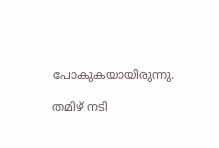പോകുകയായിരുന്നു.

തമിഴ് നടി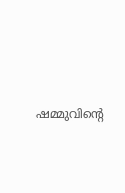ഷമ്മുവിന്റെ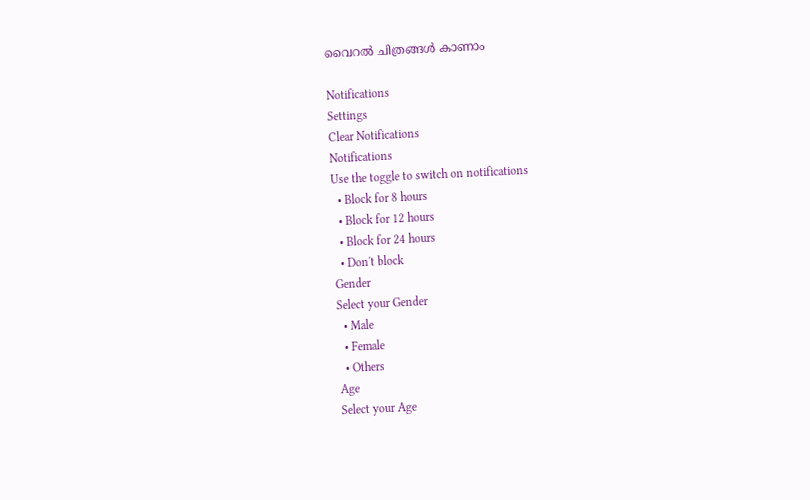വൈറല്‍ ചിത്രങ്ങള്‍ കാണാം

Notifications
Settings
Clear Notifications
Notifications
Use the toggle to switch on notifications
  • Block for 8 hours
  • Block for 12 hours
  • Block for 24 hours
  • Don't block
Gender
Select your Gender
  • Male
  • Female
  • Others
Age
Select your Age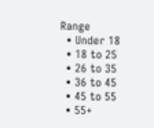Range
  • Under 18
  • 18 to 25
  • 26 to 35
  • 36 to 45
  • 45 to 55
  • 55+